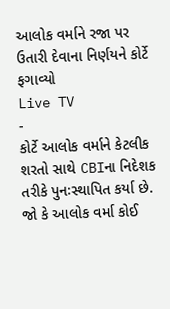આલોક વર્માને રજા પર ઉતારી દેવાના નિર્ણયને કોર્ટે ફગાવ્યો
Live TV
-
કોર્ટે આલોક વર્માને કેટલીક શરતો સાથે CBIના નિદેશક તરીકે પુનઃસ્થાપિત કર્યા છે. જો કે આલોક વર્મા કોઈ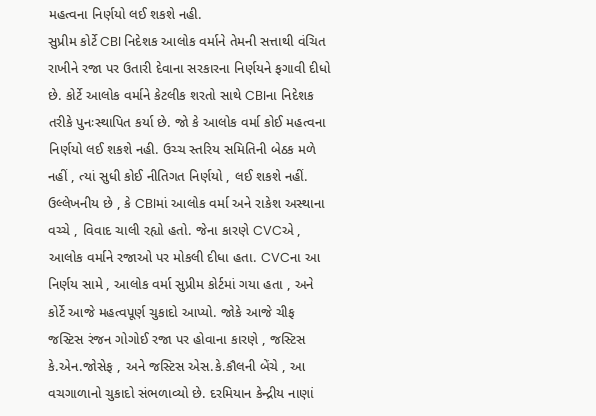મહત્વના નિર્ણયો લઈ શકશે નહી.
સુપ્રીમ કોર્ટે CBI નિદેશક આલોક વર્માને તેમની સત્તાથી વંચિત રાખીને રજા પર ઉતારી દેવાના સરકારના નિર્ણયને ફગાવી દીધો છે. કોર્ટે આલોક વર્માને કેટલીક શરતો સાથે CBIના નિદેશક તરીકે પુનઃસ્થાપિત કર્યા છે. જો કે આલોક વર્મા કોઈ મહત્વના નિર્ણયો લઈ શકશે નહી. ઉચ્ચ સ્તરિય સમિતિની બેઠક મળે નહીં , ત્યાં સુધી કોઈ નીતિગત નિર્ણયો , લઈ શકશે નહીં. ઉલ્લેખનીય છે , કે CBIમાં આલોક વર્મા અને રાકેશ અસ્થાના વચ્ચે , વિવાદ ચાલી રહ્યો હતો. જેના કારણે CVCએ , આલોક વર્માને રજાઓ પર મોકલી દીધા હતા. CVCના આ નિર્ણય સામે , આલોક વર્મા સુપ્રીમ કોર્ટમાં ગયા હતા , અને કોર્ટે આજે મહત્વપૂર્ણ ચુકાદો આપ્યો. જોકે આજે ચીફ જસ્ટિસ રંજન ગોગોઈ રજા પર હોવાના કારણે , જસ્ટિસ કે.એન.જોસેફ , અને જસ્ટિસ એસ.કે.કૌલની બેંચે , આ વચગાળાનો ચુકાદો સંભળાવ્યો છે. દરમિયાન કેન્દ્રીય નાણાં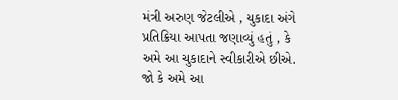મંત્રી અરુણ જેટલીએ , ચુકાદા અંગે પ્રતિક્રિયા આપતા જણાવ્યું હતું , કે અમે આ ચુકાદાને સ્વીકારીએ છીએ. જો કે અમે આ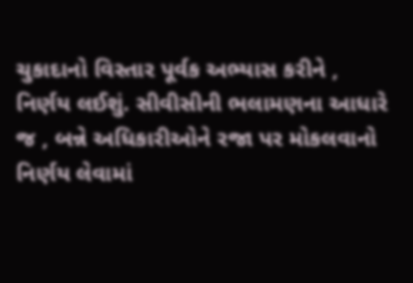ચુકાદાનો વિસ્તાર પૂર્વક અભ્યાસ કરીને , નિર્ણય લઈશું. સીવીસીની ભલામણના આધારે જ , બન્ને અધિકારીઓને રજા પર મોકલવાનો નિર્ણય લેવામાં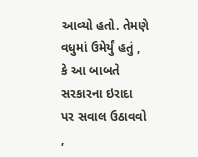આવ્યો હતો. તેમણે વધુમાં ઉમેર્યું હતું , કે આ બાબતે સરકારના ઇરાદા પર સવાલ ઉઠાવવો ,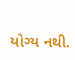યોગ્ય નથી.